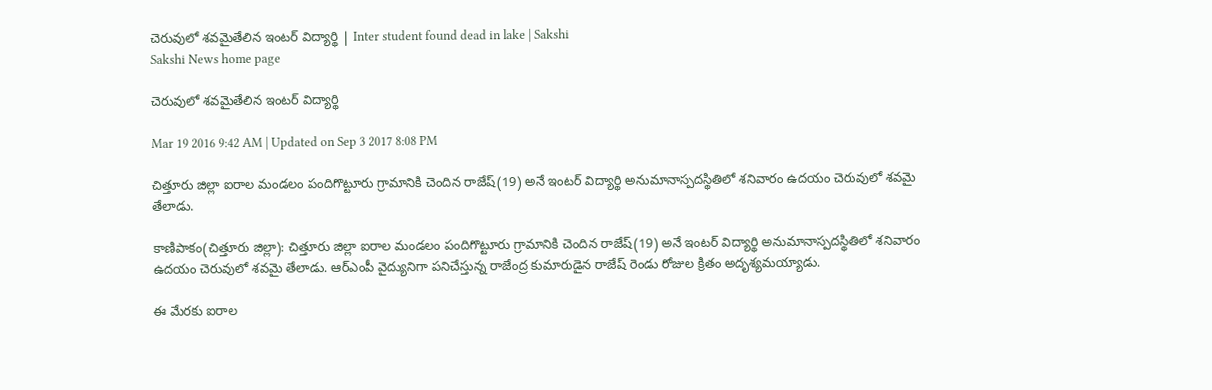చెరువులో శవమైతేలిన ఇంటర్ విద్యార్థి | Inter student found dead in lake | Sakshi
Sakshi News home page

చెరువులో శవమైతేలిన ఇంటర్ విద్యార్థి

Mar 19 2016 9:42 AM | Updated on Sep 3 2017 8:08 PM

చిత్తూరు జిల్లా ఐరాల మండలం పందిగొట్టూరు గ్రామానికి చెందిన రాజేష్(19) అనే ఇంటర్ విద్యార్థి అనుమానాస్పదస్థితిలో శనివారం ఉదయం చెరువులో శవమై తేలాడు.

కాణిపాకం(చిత్తూరు జిల్లా): చిత్తూరు జిల్లా ఐరాల మండలం పందిగొట్టూరు గ్రామానికి చెందిన రాజేష్(19) అనే ఇంటర్ విద్యార్థి అనుమానాస్పదస్థితిలో శనివారం ఉదయం చెరువులో శవమై తేలాడు. ఆర్‌ఎంపీ వైద్యునిగా పనిచేస్తున్న రాజేంద్ర కుమారుడైన రాజేష్ రెండు రోజుల క్రితం అదృశ్యమయ్యాడు.

ఈ మేరకు ఐరాల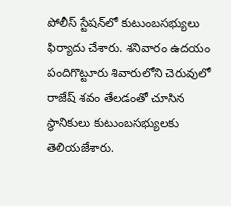పోలీస్ స్టేషన్‌లో కుటుంబసభ్యులు ఫిర్యాదు చేశారు. శనివారం ఉదయం పందిగొట్టూరు శివారులోని చెరువులో రాజేష్ శవం తేలడంతో చూసిన స్థానికులు కుటుంబసభ్యులకు తెలియజేశారు.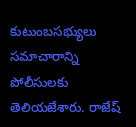కుటుంబసభ్యులు సమాచారాన్ని పోలీసులకు తెలియజేశారు. రాజేష్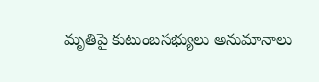మృతిపై కుటుంబసభ్యులు అనుమానాలు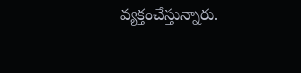వ్యక్తంచేస్తున్నారు.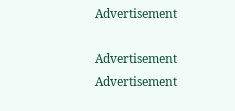Advertisement

Advertisement
Advertisement